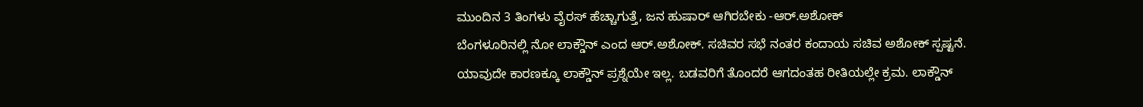ಮುಂದಿನ 3 ತಿಂಗಳು ವೈರಸ್ ಹೆಚ್ಚಾಗುತ್ತೆ, ಜನ ಹುಷಾರ್ ಆಗಿರಬೇಕು -ಆರ್.ಅಶೋಕ್
ಬೆಂಗಳೂರಿನಲ್ಲಿ ನೋ ಲಾಕ್ಡೌನ್ ಎಂದ ಆರ್.ಅಶೋಕ್. ಸಚಿವರ ಸಭೆ ನಂತರ ಕಂದಾಯ ಸಚಿವ ಅಶೋಕ್ ಸ್ಪಷ್ಟನೆ. ಯಾವುದೇ ಕಾರಣಕ್ಕೂ ಲಾಕ್ಡೌನ್ ಪ್ರಶ್ನೆಯೇ ಇಲ್ಲ. ಬಡವರಿಗೆ ತೊಂದರೆ ಆಗದಂತಹ ರೀತಿಯಲ್ಲೇ ಕ್ರಮ. ಲಾಕ್ಡೌನ್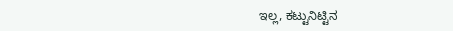ಇಲ್ಲ, ಕಟ್ಟುನಿಟ್ಟಿನ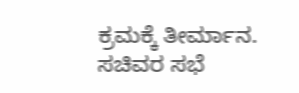ಕ್ರಮಕ್ಕೆ ತೀರ್ಮಾನ. ಸಚಿವರ ಸಭೆ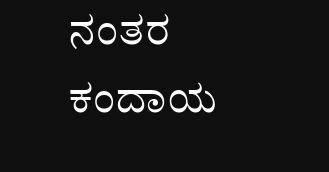ನಂತರ ಕಂದಾಯ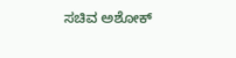ಸಚಿವ ಅಶೋಕ್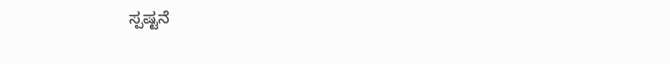ಸ್ಪಷ್ಟನೆ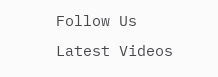Follow Us
Latest Videos